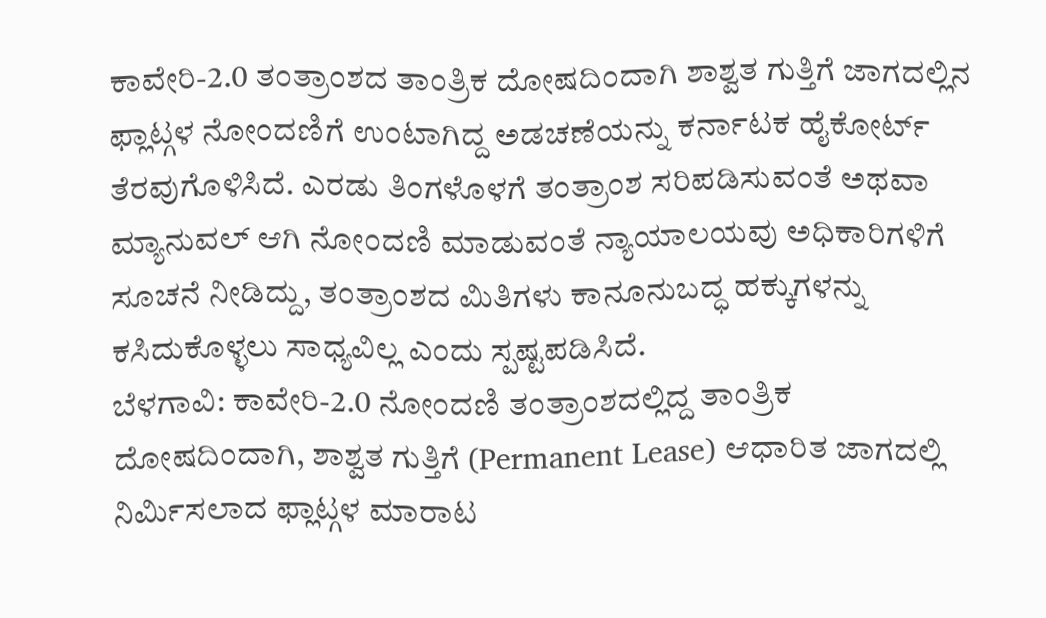ಕಾವೇರಿ-2.0 ತಂತ್ರಾಂಶದ ತಾಂತ್ರಿಕ ದೋಷದಿಂದಾಗಿ ಶಾಶ್ವತ ಗುತ್ತಿಗೆ ಜಾಗದಲ್ಲಿನ ಫ್ಲಾಟ್ಗಳ ನೋಂದಣಿಗೆ ಉಂಟಾಗಿದ್ದ ಅಡಚಣೆಯನ್ನು ಕರ್ನಾಟಕ ಹೈಕೋರ್ಟ್ ತೆರವುಗೊಳಿಸಿದೆ. ಎರಡು ತಿಂಗಳೊಳಗೆ ತಂತ್ರಾಂಶ ಸರಿಪಡಿಸುವಂತೆ ಅಥವಾ ಮ್ಯಾನುವಲ್ ಆಗಿ ನೋಂದಣಿ ಮಾಡುವಂತೆ ನ್ಯಾಯಾಲಯವು ಅಧಿಕಾರಿಗಳಿಗೆ ಸೂಚನೆ ನೀಡಿದ್ದು, ತಂತ್ರಾಂಶದ ಮಿತಿಗಳು ಕಾನೂನುಬದ್ಧ ಹಕ್ಕುಗಳನ್ನು ಕಸಿದುಕೊಳ್ಳಲು ಸಾಧ್ಯವಿಲ್ಲ ಎಂದು ಸ್ಪಷ್ಟಪಡಿಸಿದೆ.
ಬೆಳಗಾವಿ: ಕಾವೇರಿ-2.0 ನೋಂದಣಿ ತಂತ್ರಾಂಶದಲ್ಲಿದ್ದ ತಾಂತ್ರಿಕ ದೋಷದಿಂದಾಗಿ, ಶಾಶ್ವತ ಗುತ್ತಿಗೆ (Permanent Lease) ಆಧಾರಿತ ಜಾಗದಲ್ಲಿ ನಿರ್ಮಿಸಲಾದ ಫ್ಲಾಟ್ಗಳ ಮಾರಾಟ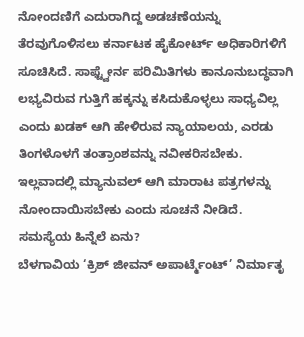ನೋಂದಣಿಗೆ ಎದುರಾಗಿದ್ದ ಅಡಚಣೆಯನ್ನು ತೆರವುಗೊಳಿಸಲು ಕರ್ನಾಟಕ ಹೈಕೋರ್ಟ್ ಅಧಿಕಾರಿಗಳಿಗೆ ಸೂಚಿಸಿದೆ. ಸಾಫ್ಟ್ವೇರ್ನ ಪರಿಮಿತಿಗಳು ಕಾನೂನುಬದ್ಧವಾಗಿ ಲಭ್ಯವಿರುವ ಗುತ್ತಿಗೆ ಹಕ್ಕನ್ನು ಕಸಿದುಕೊಳ್ಳಲು ಸಾಧ್ಯವಿಲ್ಲ ಎಂದು ಖಡಕ್ ಆಗಿ ಹೇಳಿರುವ ನ್ಯಾಯಾಲಯ, ಎರಡು ತಿಂಗಳೊಳಗೆ ತಂತ್ರಾಂಶವನ್ನು ನವೀಕರಿಸಬೇಕು. ಇಲ್ಲವಾದಲ್ಲಿ ಮ್ಯಾನುವಲ್ ಆಗಿ ಮಾರಾಟ ಪತ್ರಗಳನ್ನು ನೋಂದಾಯಿಸಬೇಕು ಎಂದು ಸೂಚನೆ ನೀಡಿದೆ.
ಸಮಸ್ಯೆಯ ಹಿನ್ನೆಲೆ ಏನು?
ಬೆಳಗಾವಿಯ ‘ಕ್ರಿಶ್ ಜೀವನ್ ಅಪಾರ್ಟ್ಮೆಂಟ್’ ನಿರ್ಮಾತೃ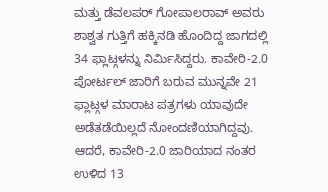ಮತ್ತು ಡೆವಲಪರ್ ಗೋಪಾಲರಾವ್ ಅವರು ಶಾಶ್ವತ ಗುತ್ತಿಗೆ ಹಕ್ಕಿನಡಿ ಹೊಂದಿದ್ದ ಜಾಗದಲ್ಲಿ 34 ಫ್ಲಾಟ್ಗಳನ್ನು ನಿರ್ಮಿಸಿದ್ದರು. ಕಾವೇರಿ-2.0 ಪೋರ್ಟಲ್ ಜಾರಿಗೆ ಬರುವ ಮುನ್ನವೇ 21 ಫ್ಲಾಟ್ಗಳ ಮಾರಾಟ ಪತ್ರಗಳು ಯಾವುದೇ ಅಡೆತಡೆಯಿಲ್ಲದೆ ನೋಂದಣಿಯಾಗಿದ್ದವು.
ಆದರೆ, ಕಾವೇರಿ-2.0 ಜಾರಿಯಾದ ನಂತರ ಉಳಿದ 13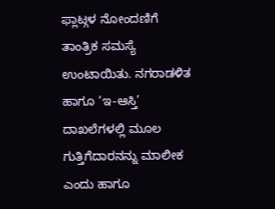ಫ್ಲಾಟ್ಗಳ ನೋಂದಣಿಗೆ ತಾಂತ್ರಿಕ ಸಮಸ್ಯೆ ಉಂಟಾಯಿತು. ನಗರಾಡಳಿತ ಹಾಗೂ ‘ಇ-ಆಸ್ತಿ’ ದಾಖಲೆಗಳಲ್ಲಿ ಮೂಲ ಗುತ್ತಿಗೆದಾರನನ್ನು ಮಾಲೀಕ ಎಂದು ಹಾಗೂ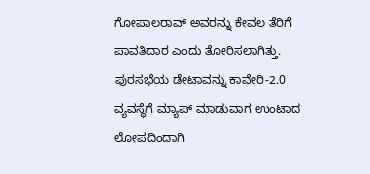ಗೋಪಾಲರಾವ್ ಅವರನ್ನು ಕೇವಲ ತೆರಿಗೆ ಪಾವತಿದಾರ ಎಂದು ತೋರಿಸಲಾಗಿತ್ತು. ಪುರಸಭೆಯ ಡೇಟಾವನ್ನು ಕಾವೇರಿ-2.0 ವ್ಯವಸ್ಥೆಗೆ ಮ್ಯಾಪ್ ಮಾಡುವಾಗ ಉಂಟಾದ ಲೋಪದಿಂದಾಗಿ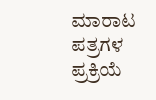ಮಾರಾಟ ಪತ್ರಗಳ ಪ್ರಕ್ರಿಯೆ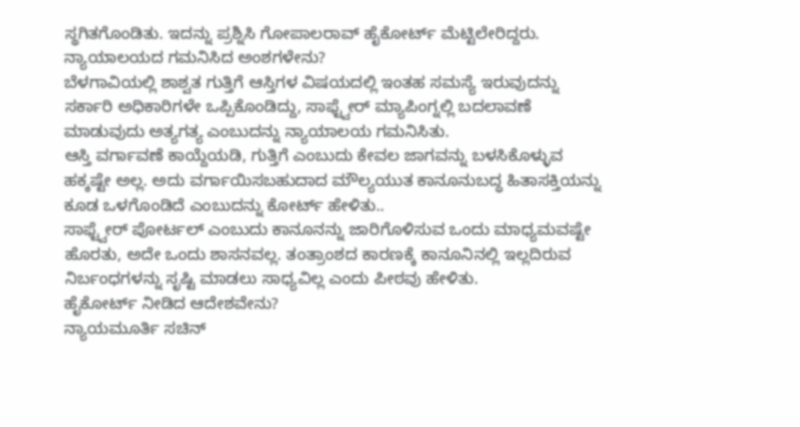ಸ್ಥಗಿತಗೊಂಡಿತು. ಇದನ್ನು ಪ್ರಶ್ನಿಸಿ ಗೋಪಾಲರಾವ್ ಹೈಕೋರ್ಟ್ ಮೆಟ್ಟಿಲೇರಿದ್ದರು.
ನ್ಯಾಯಾಲಯದ ಗಮನಿಸಿದ ಅಂಶಗಳೇನು?
ಬೆಳಗಾವಿಯಲ್ಲಿ ಶಾಶ್ವತ ಗುತ್ತಿಗೆ ಆಸ್ತಿಗಳ ವಿಷಯದಲ್ಲಿ ಇಂತಹ ಸಮಸ್ಯೆ ಇರುವುದನ್ನು ಸರ್ಕಾರಿ ಅಧಿಕಾರಿಗಳೇ ಒಪ್ಪಿಕೊಂಡಿದ್ದು, ಸಾಫ್ಟ್ವೇರ್ ಮ್ಯಾಪಿಂಗ್ನಲ್ಲಿ ಬದಲಾವಣೆ ಮಾಡುವುದು ಅತ್ಯಗತ್ಯ ಎಂಬುದನ್ನು ನ್ಯಾಯಾಲಯ ಗಮನಿಸಿತು.
ಆಸ್ತಿ ವರ್ಗಾವಣೆ ಕಾಯ್ದೆಯಡಿ, ಗುತ್ತಿಗೆ ಎಂಬುದು ಕೇವಲ ಜಾಗವನ್ನು ಬಳಸಿಕೊಳ್ಳುವ ಹಕ್ಕಷ್ಟೇ ಅಲ್ಲ. ಅದು ವರ್ಗಾಯಿಸಬಹುದಾದ ಮೌಲ್ಯಯುತ ಕಾನೂನುಬದ್ಧ ಹಿತಾಸಕ್ತಿಯನ್ನು ಕೂಡ ಒಳಗೊಂಡಿದೆ ಎಂಬುದನ್ನು ಕೋರ್ಟ್ ಹೇಳಿತು..
ಸಾಫ್ಟ್ವೇರ್ ಪೋರ್ಟಲ್ ಎಂಬುದು ಕಾನೂನನ್ನು ಜಾರಿಗೊಳಿಸುವ ಒಂದು ಮಾಧ್ಯಮವಷ್ಟೇ ಹೊರತು, ಅದೇ ಒಂದು ಶಾಸನವಲ್ಲ. ತಂತ್ರಾಂಶದ ಕಾರಣಕ್ಕೆ ಕಾನೂನಿನಲ್ಲಿ ಇಲ್ಲದಿರುವ ನಿರ್ಬಂಧಗಳನ್ನು ಸೃಷ್ಟಿ ಮಾಡಲು ಸಾಧ್ಯವಿಲ್ಲ ಎಂದು ಪೀಠವು ಹೇಳಿತು.
ಹೈಕೋರ್ಟ್ ನೀಡಿದ ಆದೇಶವೇನು?
ನ್ಯಾಯಮೂರ್ತಿ ಸಚಿನ್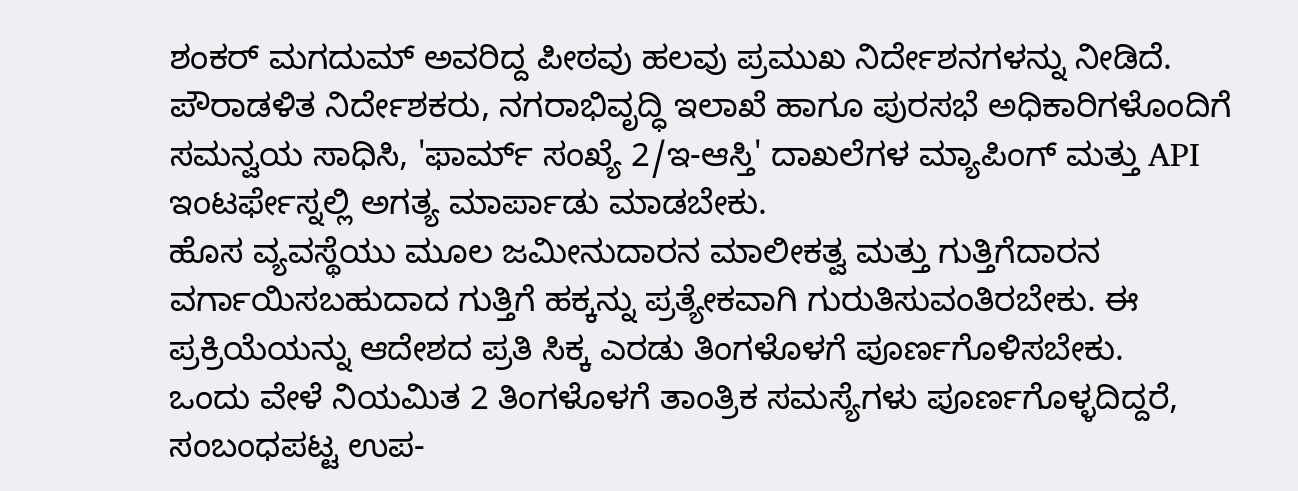ಶಂಕರ್ ಮಗದುಮ್ ಅವರಿದ್ದ ಪೀಠವು ಹಲವು ಪ್ರಮುಖ ನಿರ್ದೇಶನಗಳನ್ನು ನೀಡಿದೆ. ಪೌರಾಡಳಿತ ನಿರ್ದೇಶಕರು, ನಗರಾಭಿವೃದ್ಧಿ ಇಲಾಖೆ ಹಾಗೂ ಪುರಸಭೆ ಅಧಿಕಾರಿಗಳೊಂದಿಗೆ ಸಮನ್ವಯ ಸಾಧಿಸಿ, 'ಫಾರ್ಮ್ ಸಂಖ್ಯೆ 2/ಇ-ಆಸ್ತಿ' ದಾಖಲೆಗಳ ಮ್ಯಾಪಿಂಗ್ ಮತ್ತು API ಇಂಟರ್ಫೇಸ್ನಲ್ಲಿ ಅಗತ್ಯ ಮಾರ್ಪಾಡು ಮಾಡಬೇಕು.
ಹೊಸ ವ್ಯವಸ್ಥೆಯು ಮೂಲ ಜಮೀನುದಾರನ ಮಾಲೀಕತ್ವ ಮತ್ತು ಗುತ್ತಿಗೆದಾರನ ವರ್ಗಾಯಿಸಬಹುದಾದ ಗುತ್ತಿಗೆ ಹಕ್ಕನ್ನು ಪ್ರತ್ಯೇಕವಾಗಿ ಗುರುತಿಸುವಂತಿರಬೇಕು. ಈ ಪ್ರಕ್ರಿಯೆಯನ್ನು ಆದೇಶದ ಪ್ರತಿ ಸಿಕ್ಕ ಎರಡು ತಿಂಗಳೊಳಗೆ ಪೂರ್ಣಗೊಳಿಸಬೇಕು.
ಒಂದು ವೇಳೆ ನಿಯಮಿತ 2 ತಿಂಗಳೊಳಗೆ ತಾಂತ್ರಿಕ ಸಮಸ್ಯೆಗಳು ಪೂರ್ಣಗೊಳ್ಳದಿದ್ದರೆ, ಸಂಬಂಧಪಟ್ಟ ಉಪ-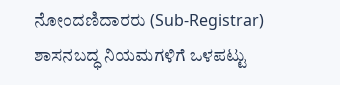ನೋಂದಣಿದಾರರು (Sub-Registrar) ಶಾಸನಬದ್ಧ ನಿಯಮಗಳಿಗೆ ಒಳಪಟ್ಟು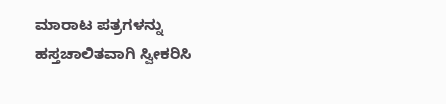ಮಾರಾಟ ಪತ್ರಗಳನ್ನು ಹಸ್ತಚಾಲಿತವಾಗಿ ಸ್ವೀಕರಿಸಿ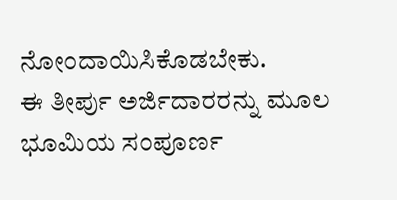ನೋಂದಾಯಿಸಿಕೊಡಬೇಕು.
ಈ ತೀರ್ಪು ಅರ್ಜಿದಾರರನ್ನು ಮೂಲ ಭೂಮಿಯ ಸಂಪೂರ್ಣ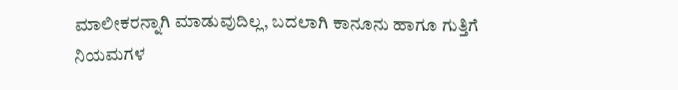ಮಾಲೀಕರನ್ನಾಗಿ ಮಾಡುವುದಿಲ್ಲ, ಬದಲಾಗಿ ಕಾನೂನು ಹಾಗೂ ಗುತ್ತಿಗೆ ನಿಯಮಗಳ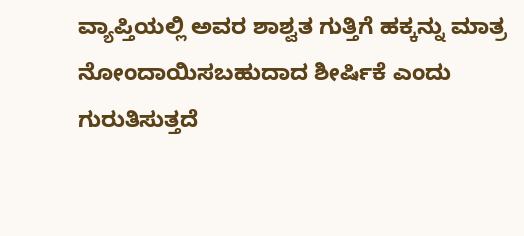ವ್ಯಾಪ್ತಿಯಲ್ಲಿ ಅವರ ಶಾಶ್ವತ ಗುತ್ತಿಗೆ ಹಕ್ಕನ್ನು ಮಾತ್ರ ನೋಂದಾಯಿಸಬಹುದಾದ ಶೀರ್ಷಿಕೆ ಎಂದು ಗುರುತಿಸುತ್ತದೆ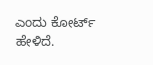ಎಂದು ಕೋರ್ಟ್ ಹೇಳಿದೆ.